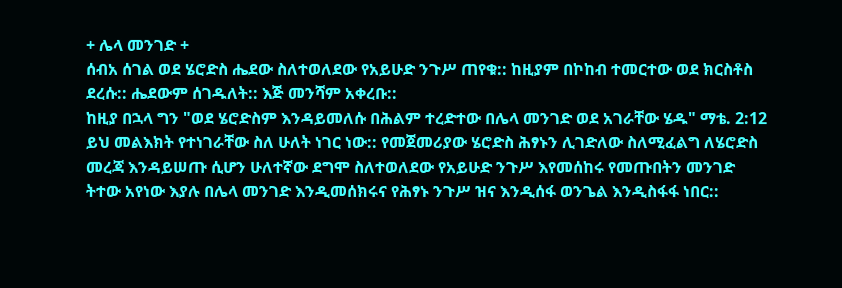+ ሌላ መንገድ +
ሰብአ ሰገል ወደ ሄሮድስ ሔደው ስለተወለደው የአይሁድ ንጉሥ ጠየቁ:: ከዚያም በኮከብ ተመርተው ወደ ክርስቶስ ደረሱ:: ሔደውም ሰገዱለት:: እጅ መንሻም አቀረቡ::
ከዚያ በኋላ ግን "ወደ ሄሮድስም እንዳይመለሱ በሕልም ተረድተው በሌላ መንገድ ወደ አገራቸው ሄዱ" ማቴ. 2:12
ይህ መልእክት የተነገራቸው ስለ ሁለት ነገር ነው:: የመጀመሪያው ሄሮድስ ሕፃኑን ሊገድለው ስለሚፈልግ ለሄሮድስ መረጃ እንዳይሠጡ ሲሆን ሁለተኛው ደግሞ ስለተወለደው የአይሁድ ንጉሥ እየመሰከሩ የመጡበትን መንገድ ትተው አየነው እያሉ በሌላ መንገድ እንዲመሰክሩና የሕፃኑ ንጉሥ ዝና እንዲሰፋ ወንጌል እንዲስፋፋ ነበር::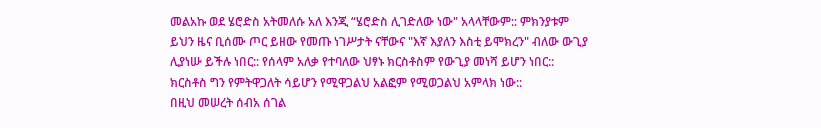መልአኩ ወደ ሄሮድስ አትመለሱ አለ እንጂ “ሄሮድስ ሊገድለው ነው" አላላቸውም:: ምክንያቱም ይህን ዜና ቢሰሙ ጦር ይዘው የመጡ ነገሥታት ናቸውና "እኛ እያለን እስቲ ይሞክረን" ብለው ውጊያ ሊያነሡ ይችሉ ነበር:: የሰላም አለቃ የተባለው ህፃኑ ክርስቶስም የውጊያ መነሻ ይሆን ነበር:: ክርስቶስ ግን የምትዋጋለት ሳይሆን የሚዋጋልህ አልፎም የሚወጋልህ አምላክ ነው::
በዚህ መሠረት ሰብአ ሰገል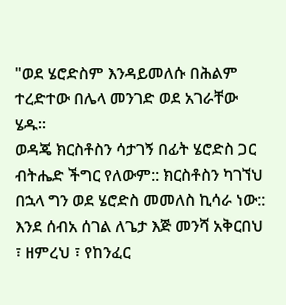"ወደ ሄሮድስም እንዳይመለሱ በሕልም ተረድተው በሌላ መንገድ ወደ አገራቸው ሄዱ።
ወዳጄ ክርስቶስን ሳታገኝ በፊት ሄሮድስ ጋር ብትሔድ ችግር የለውም:: ክርስቶስን ካገኘህ በኋላ ግን ወደ ሄሮድስ መመለስ ኪሳራ ነው:: እንደ ሰብአ ሰገል ለጌታ እጅ መንሻ አቅርበህ ፣ ዘምረህ ፣ የከንፈር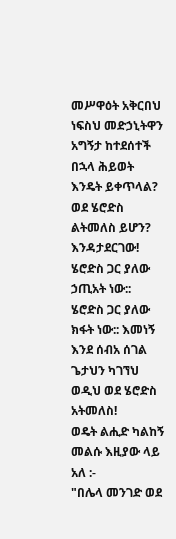መሥዋዕት አቅርበህ ነፍስህ መድኃኒትዋን አግኝታ ከተደሰተች በኋላ ሕይወት እንዴት ይቀጥላል?
ወደ ሄሮድስ ልትመለስ ይሆን? እንዳታደርገው! ሄሮድስ ጋር ያለው ኃጢአት ነው:: ሄሮድስ ጋር ያለው ክፋት ነው:: እመነኝ እንደ ሰብአ ሰገል ጌታህን ካገኘህ ወዲህ ወደ ሄሮድስ አትመለስ!
ወዴት ልሒድ ካልከኝ መልሱ እዚያው ላይ አለ :‐
"በሌላ መንገድ ወደ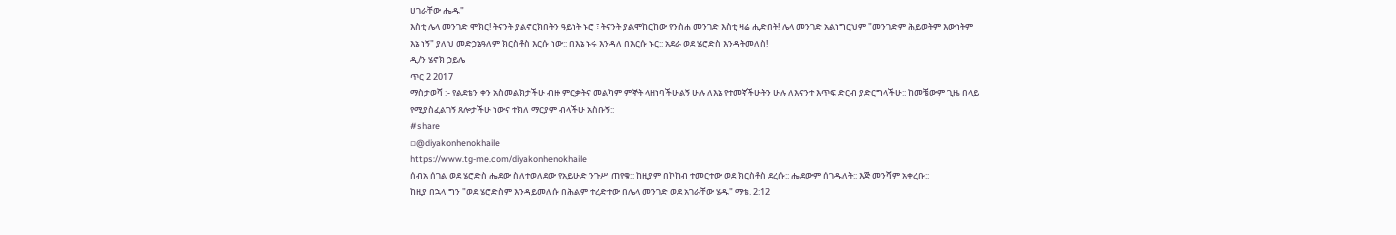ሀገራቸው ሔዱ"
እስቲ ሌላ መንገድ ሞክር! ትናንት ያልኖርክበትን ዓይነት ኑሮ ፣ ትናንት ያልሞከርከው የንስሐ መንገድ እስቲ ዛሬ ሒድበት! ሌላ መንገድ አልነግርህም "መንገድም ሕይወትም እውነትም እኔ ነኝ" ያለህ መድኃኔዓለም ክርስቶስ እርሱ ነው:: በእኔ ኑሩ እንዳለ በእርሱ ኑር:: አደራ ወደ ሄሮድስ እንዳትመለስ!
ዲ/ን ሄኖክ ኃይሌ
ጥር 2 2017
ማስታወሻ :- የልደቴን ቀን አስመልክታችሁ ብዙ ምርቃትና መልካም ምኞት ላዘነባችሁልኝ ሁሉ ለእኔ የተመኛችሁትን ሁሉ ለእናንተ እጥፍ ድርብ ያድርግላችሁ:: ከመቼውም ጊዜ በላይ የሚያስፈልገኝ ጸሎታችሁ ነውና ተክለ ማርያም ብላችሁ አስቡኝ::
#share
▫@diyakonhenokhaile
https://www.tg-me.com/diyakonhenokhaile
ሰብአ ሰገል ወደ ሄሮድስ ሔደው ስለተወለደው የአይሁድ ንጉሥ ጠየቁ:: ከዚያም በኮከብ ተመርተው ወደ ክርስቶስ ደረሱ:: ሔደውም ሰገዱለት:: እጅ መንሻም አቀረቡ::
ከዚያ በኋላ ግን "ወደ ሄሮድስም እንዳይመለሱ በሕልም ተረድተው በሌላ መንገድ ወደ አገራቸው ሄዱ" ማቴ. 2:12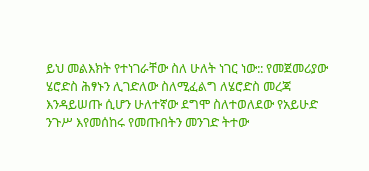ይህ መልእክት የተነገራቸው ስለ ሁለት ነገር ነው:: የመጀመሪያው ሄሮድስ ሕፃኑን ሊገድለው ስለሚፈልግ ለሄሮድስ መረጃ እንዳይሠጡ ሲሆን ሁለተኛው ደግሞ ስለተወለደው የአይሁድ ንጉሥ እየመሰከሩ የመጡበትን መንገድ ትተው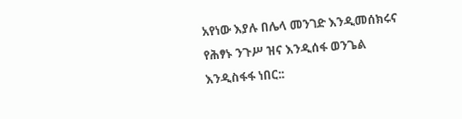አየነው እያሉ በሌላ መንገድ እንዲመሰክሩና የሕፃኑ ንጉሥ ዝና እንዲሰፋ ወንጌል እንዲስፋፋ ነበር::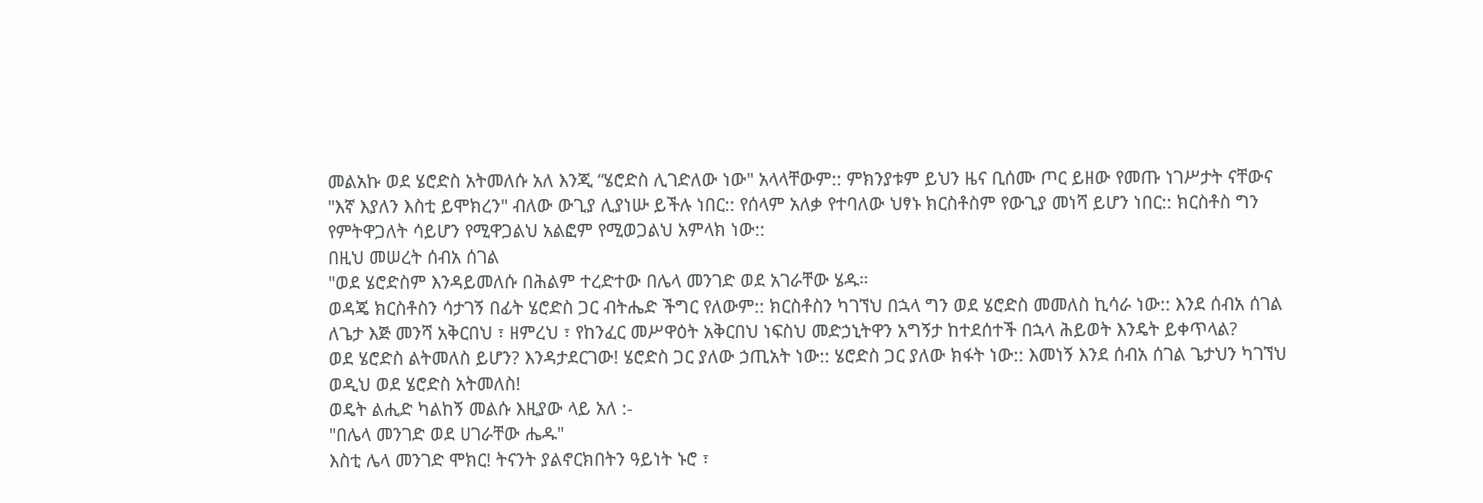መልአኩ ወደ ሄሮድስ አትመለሱ አለ እንጂ “ሄሮድስ ሊገድለው ነው" አላላቸውም:: ምክንያቱም ይህን ዜና ቢሰሙ ጦር ይዘው የመጡ ነገሥታት ናቸውና "እኛ እያለን እስቲ ይሞክረን" ብለው ውጊያ ሊያነሡ ይችሉ ነበር:: የሰላም አለቃ የተባለው ህፃኑ ክርስቶስም የውጊያ መነሻ ይሆን ነበር:: ክርስቶስ ግን የምትዋጋለት ሳይሆን የሚዋጋልህ አልፎም የሚወጋልህ አምላክ ነው::
በዚህ መሠረት ሰብአ ሰገል
"ወደ ሄሮድስም እንዳይመለሱ በሕልም ተረድተው በሌላ መንገድ ወደ አገራቸው ሄዱ።
ወዳጄ ክርስቶስን ሳታገኝ በፊት ሄሮድስ ጋር ብትሔድ ችግር የለውም:: ክርስቶስን ካገኘህ በኋላ ግን ወደ ሄሮድስ መመለስ ኪሳራ ነው:: እንደ ሰብአ ሰገል ለጌታ እጅ መንሻ አቅርበህ ፣ ዘምረህ ፣ የከንፈር መሥዋዕት አቅርበህ ነፍስህ መድኃኒትዋን አግኝታ ከተደሰተች በኋላ ሕይወት እንዴት ይቀጥላል?
ወደ ሄሮድስ ልትመለስ ይሆን? እንዳታደርገው! ሄሮድስ ጋር ያለው ኃጢአት ነው:: ሄሮድስ ጋር ያለው ክፋት ነው:: እመነኝ እንደ ሰብአ ሰገል ጌታህን ካገኘህ ወዲህ ወደ ሄሮድስ አትመለስ!
ወዴት ልሒድ ካልከኝ መልሱ እዚያው ላይ አለ :‐
"በሌላ መንገድ ወደ ሀገራቸው ሔዱ"
እስቲ ሌላ መንገድ ሞክር! ትናንት ያልኖርክበትን ዓይነት ኑሮ ፣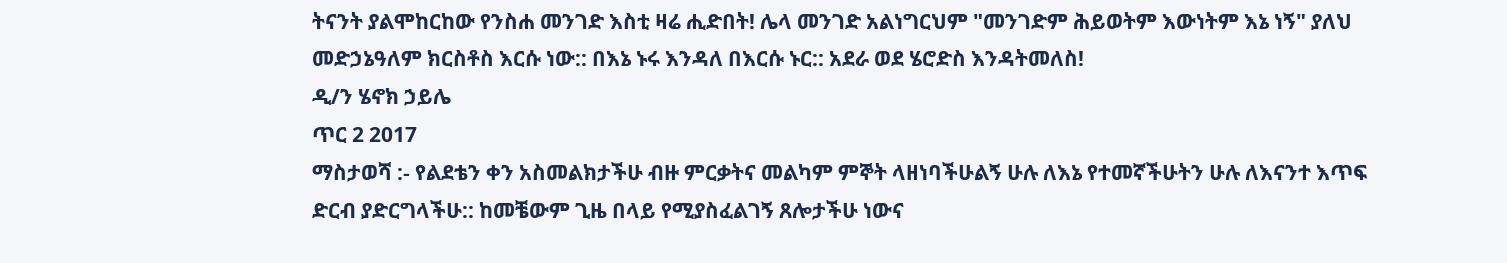ትናንት ያልሞከርከው የንስሐ መንገድ እስቲ ዛሬ ሒድበት! ሌላ መንገድ አልነግርህም "መንገድም ሕይወትም እውነትም እኔ ነኝ" ያለህ መድኃኔዓለም ክርስቶስ እርሱ ነው:: በእኔ ኑሩ እንዳለ በእርሱ ኑር:: አደራ ወደ ሄሮድስ እንዳትመለስ!
ዲ/ን ሄኖክ ኃይሌ
ጥር 2 2017
ማስታወሻ :- የልደቴን ቀን አስመልክታችሁ ብዙ ምርቃትና መልካም ምኞት ላዘነባችሁልኝ ሁሉ ለእኔ የተመኛችሁትን ሁሉ ለእናንተ እጥፍ ድርብ ያድርግላችሁ:: ከመቼውም ጊዜ በላይ የሚያስፈልገኝ ጸሎታችሁ ነውና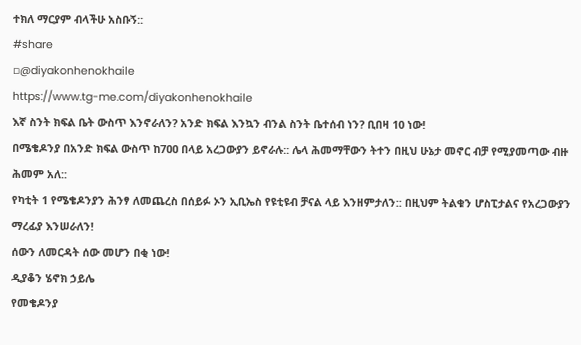ተክለ ማርያም ብላችሁ አስቡኝ::
#share
▫@diyakonhenokhaile
https://www.tg-me.com/diyakonhenokhaile
እኛ ስንት ክፍል ቤት ውስጥ እንኖራለን? አንድ ክፍል እንኳን ብንል ስንት ቤተሰብ ነን? ቢበዛ 10 ነው!
በሜቄዶንያ በአንድ ክፍል ውስጥ ከ7ዐዐ በላይ አረጋውያን ይኖራሉ:: ሌላ ሕመማቸውን ትተን በዚህ ሁኔታ መኖር ብቻ የሚያመጣው ብዙ ሕመም አለ::
የካቲት 1 የሜቄዶንያን ሕንፃ ለመጨረስ በሰይፉ ኦን ኢቢኤስ የዩቲዩብ ቻናል ላይ እንዘምታለን:: በዚህም ትልቁን ሆስፒታልና የአረጋውያን ማረፊያ እንሠራለን!
ሰውን ለመርዳት ሰው መሆን በቂ ነው!
ዲያቆን ሄኖክ ኃይሌ
የመቄዶንያ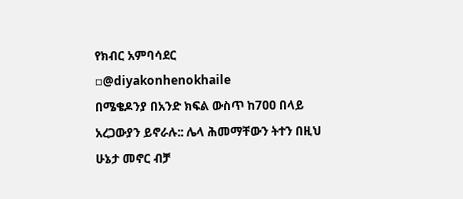የክብር አምባሳደር
▫@diyakonhenokhaile
በሜቄዶንያ በአንድ ክፍል ውስጥ ከ7ዐዐ በላይ አረጋውያን ይኖራሉ:: ሌላ ሕመማቸውን ትተን በዚህ ሁኔታ መኖር ብቻ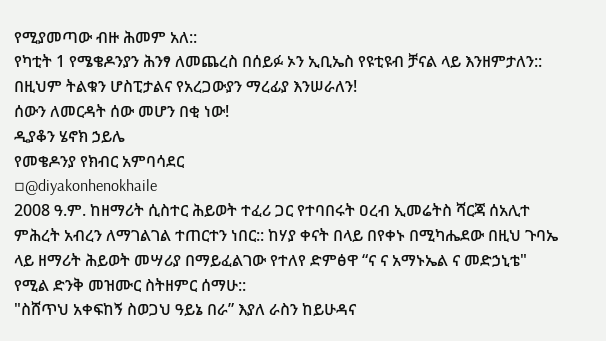የሚያመጣው ብዙ ሕመም አለ::
የካቲት 1 የሜቄዶንያን ሕንፃ ለመጨረስ በሰይፉ ኦን ኢቢኤስ የዩቲዩብ ቻናል ላይ እንዘምታለን:: በዚህም ትልቁን ሆስፒታልና የአረጋውያን ማረፊያ እንሠራለን!
ሰውን ለመርዳት ሰው መሆን በቂ ነው!
ዲያቆን ሄኖክ ኃይሌ
የመቄዶንያ የክብር አምባሳደር
▫@diyakonhenokhaile
2008 ዓ.ም. ከዘማሪት ሲስተር ሕይወት ተፈሪ ጋር የተባበሩት ዐረብ ኢመሬትስ ሻርጃ ሰአሊተ ምሕረት አብረን ለማገልገል ተጠርተን ነበር:: ከሃያ ቀናት በላይ በየቀኑ በሚካሔደው በዚህ ጉባኤ ላይ ዘማሪት ሕይወት መሣሪያ በማይፈልገው የተለየ ድምፅዋ “ና ና አማኑኤል ና መድኃኒቴ" የሚል ድንቅ መዝሙር ስትዘምር ሰማሁ::
"ስሸጥህ አቀፍከኝ ስወጋህ ዓይኔ በራ” እያለ ራስን ከይሁዳና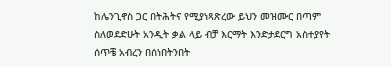ከሌንጊኖስ ጋር በትሕትና የሚያነጻጽረው ይህን መዝሙር በጣም ስለወደድሁት አንዲት ቃል ላይ ብቻ እርማት እንድታደርግ አስተያየት ሰጥቼ አብረን በሰነበትንበት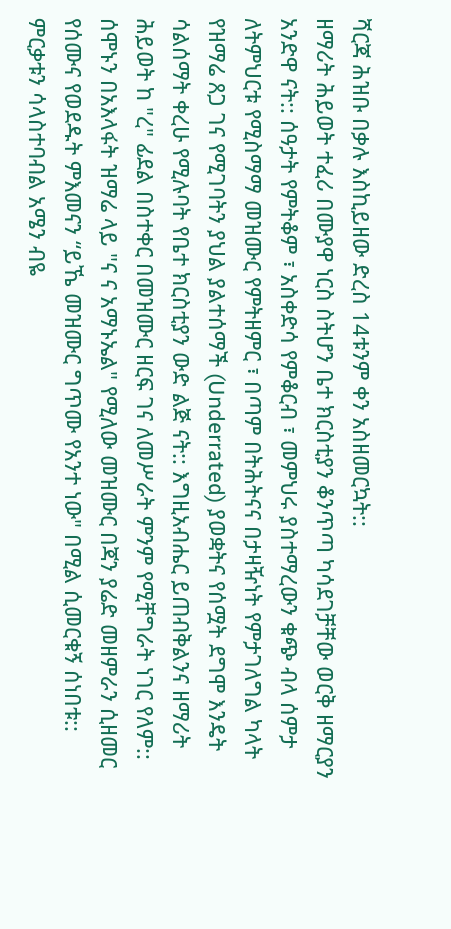ሻርጃ ሕዝቡ በቃሉ እስኪይዘው ድረስ 14ቱንም ቀን አስዘመርኳት::
ዘማሪት ሕይወት ተፈሪ በሙያዋ ነርስ ስትሆን ቤተ ክርስቲያን ቆንጥጣ ካሳደገቻቸው ወርቅ ዘማርያን አንድዋ ናት:: ሰዓታት የምትቆም ፣ አስቀድሳ የምቆርብ ፣ መምህሩ ያስተማረውን ቁጭ ብላ ሰምታ ለትምህርቱ የሚስማማ መዝሙር የምትዘምር ፣ በጣም በትሕትናና በታዛዥነት የምታገለግል ካላት የዝማሬ ጸጋ ገና የሚገባትን ያህል ያልተሰማች (Underrated) ያወቋትና የሰሟት ደግሞ እንዴት ሳልሰማት ቀረሁ የሚሉባት የቤተ ክርስቲያን ውድ ልጅ ናት:: እግዚአብሔር ይጠብቅልንና ዘማሪት ሕይወት ከ "ረ" ፊደል በስተቀር በመዝሙር ዘርፍ ገና ለመሥራት ምንም የሚቸግራት ነገር የለም::
ሰሞኑን በአእላፋት ዝማሬ ላይ "ና ና አማኑኤል" የሚለው መዝሙር በጃን ያሬድ መዘምራን ሲዘመር የሰሙና የወደዱት ምእመናን “ይኼ መዝሙር ግጥሙ የአንተ ነው" በሚል ሲመርቁኝ ሰነበቱ:: ምርቃቱን ሳላስተባብል አሜን ብዬ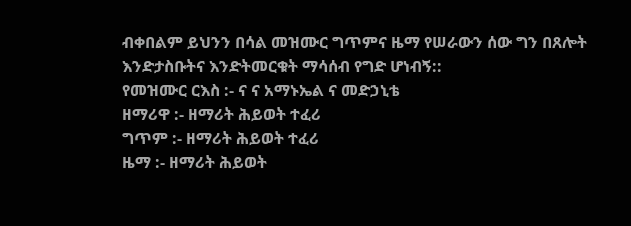ብቀበልም ይህንን በሳል መዝሙር ግጥምና ዜማ የሠራውን ሰው ግን በጸሎት እንድታስቡትና እንድትመርቁት ማሳሰብ የግድ ሆነብኝ::
የመዝሙር ርእስ :- ና ና አማኑኤል ና መድኃኒቴ
ዘማሪዋ :- ዘማሪት ሕይወት ተፈሪ
ግጥም :- ዘማሪት ሕይወት ተፈሪ
ዜማ :- ዘማሪት ሕይወት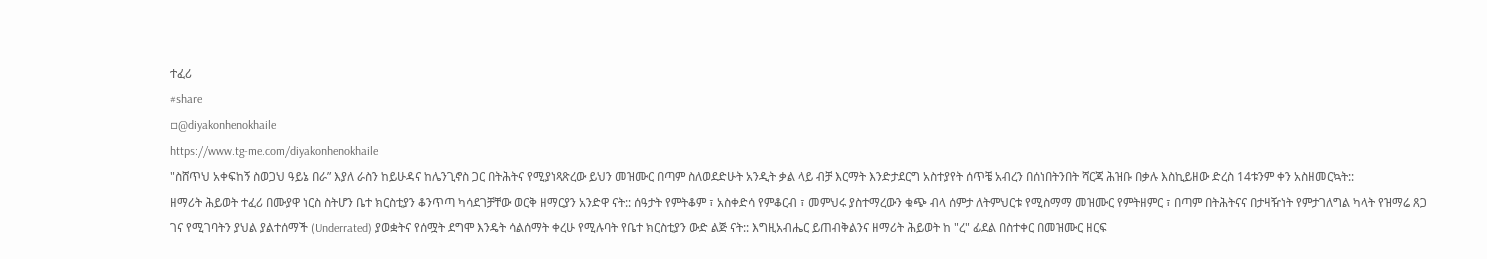ተፈሪ
#share
▫@diyakonhenokhaile
https://www.tg-me.com/diyakonhenokhaile
"ስሸጥህ አቀፍከኝ ስወጋህ ዓይኔ በራ” እያለ ራስን ከይሁዳና ከሌንጊኖስ ጋር በትሕትና የሚያነጻጽረው ይህን መዝሙር በጣም ስለወደድሁት አንዲት ቃል ላይ ብቻ እርማት እንድታደርግ አስተያየት ሰጥቼ አብረን በሰነበትንበት ሻርጃ ሕዝቡ በቃሉ እስኪይዘው ድረስ 14ቱንም ቀን አስዘመርኳት::
ዘማሪት ሕይወት ተፈሪ በሙያዋ ነርስ ስትሆን ቤተ ክርስቲያን ቆንጥጣ ካሳደገቻቸው ወርቅ ዘማርያን አንድዋ ናት:: ሰዓታት የምትቆም ፣ አስቀድሳ የምቆርብ ፣ መምህሩ ያስተማረውን ቁጭ ብላ ሰምታ ለትምህርቱ የሚስማማ መዝሙር የምትዘምር ፣ በጣም በትሕትናና በታዛዥነት የምታገለግል ካላት የዝማሬ ጸጋ ገና የሚገባትን ያህል ያልተሰማች (Underrated) ያወቋትና የሰሟት ደግሞ እንዴት ሳልሰማት ቀረሁ የሚሉባት የቤተ ክርስቲያን ውድ ልጅ ናት:: እግዚአብሔር ይጠብቅልንና ዘማሪት ሕይወት ከ "ረ" ፊደል በስተቀር በመዝሙር ዘርፍ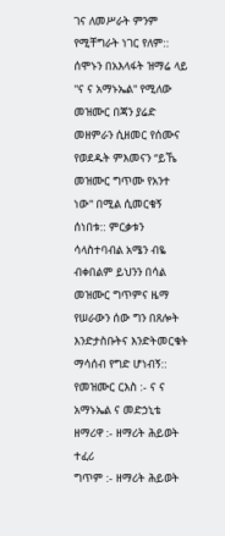ገና ለመሥራት ምንም የሚቸግራት ነገር የለም::
ሰሞኑን በአእላፋት ዝማሬ ላይ "ና ና አማኑኤል" የሚለው መዝሙር በጃን ያሬድ መዘምራን ሲዘመር የሰሙና የወደዱት ምእመናን “ይኼ መዝሙር ግጥሙ የአንተ ነው" በሚል ሲመርቁኝ ሰነበቱ:: ምርቃቱን ሳላስተባብል አሜን ብዬ ብቀበልም ይህንን በሳል መዝሙር ግጥምና ዜማ የሠራውን ሰው ግን በጸሎት እንድታስቡትና እንድትመርቁት ማሳሰብ የግድ ሆነብኝ::
የመዝሙር ርእስ :- ና ና አማኑኤል ና መድኃኒቴ
ዘማሪዋ :- ዘማሪት ሕይወት ተፈሪ
ግጥም :- ዘማሪት ሕይወት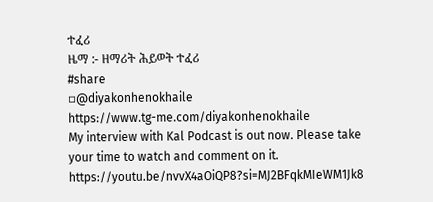ተፈሪ
ዜማ :- ዘማሪት ሕይወት ተፈሪ
#share
▫@diyakonhenokhaile
https://www.tg-me.com/diyakonhenokhaile
My interview with Kal Podcast is out now. Please take your time to watch and comment on it.
https://youtu.be/nvvX4aOiQP8?si=MJ2BFqkMIeWM1Jk8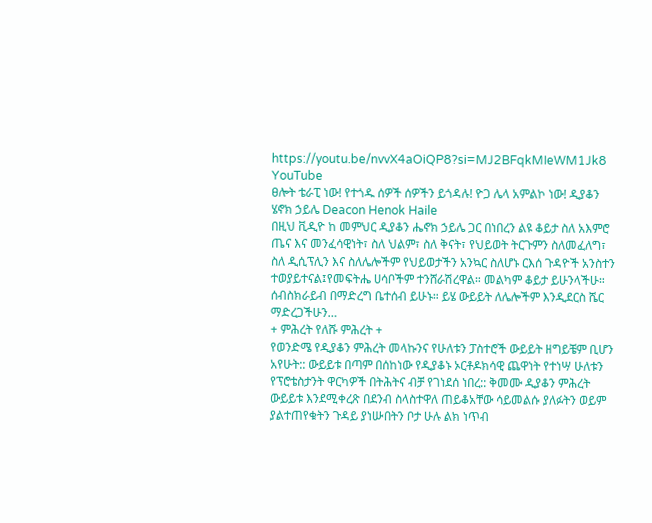https://youtu.be/nvvX4aOiQP8?si=MJ2BFqkMIeWM1Jk8
YouTube
ፀሎት ቴራፒ ነው! የተጎዱ ሰዎች ሰዎችን ይጎዳሉ! ዮጋ ሌላ አምልኮ ነው! ዲያቆን ሄኖክ ኃይሌ Deacon Henok Haile
በዚህ ቪዲዮ ከ መምህር ዲያቆን ሔኖክ ኃይሌ ጋር በነበረን ልዩ ቆይታ ስለ አእምሮ ጤና እና መንፈሳዊነት፣ ስለ ህልም፣ ስለ ቅናት፣ የህይወት ትርጉምን ስለመፈለግ፣ ስለ ዲሲፕሊን እና ስለሌሎችም የህይወታችን አንኳር ስለሆኑ ርእሰ ጉዳዮች አንስተን ተወያይተናል፤የመፍትሔ ሀሳቦችም ተንሸራሽረዋል። መልካም ቆይታ ይሁንላችሁ። ሰብስክራይብ በማድረግ ቤተሰብ ይሁኑ። ይሄ ውይይት ለሌሎችም እንዲደርስ ሼር ማድረጋችሁን…
+ ምሕረት የለሹ ምሕረት +
የወንድሜ የዲያቆን ምሕረት መላኩንና የሁለቱን ፓስተሮች ውይይት ዘግይቼም ቢሆን አየሁት:: ውይይቱ በጣም በሰከነው የዲያቆኑ ኦርቶዶክሳዊ ጨዋነት የተነሣ ሁለቱን የፕሮቴስታንት ዋርካዎች በትሕትና ብቻ የገነደሰ ነበረ:: ቅመሙ ዲያቆን ምሕረት ውይይቱ እንደሚቀረጽ በደንብ ስላስተዋለ ጠይቆአቸው ሳይመልሱ ያለፉትን ወይም ያልተጠየቁትን ጉዳይ ያነሡበትን ቦታ ሁሉ ልክ ነጥብ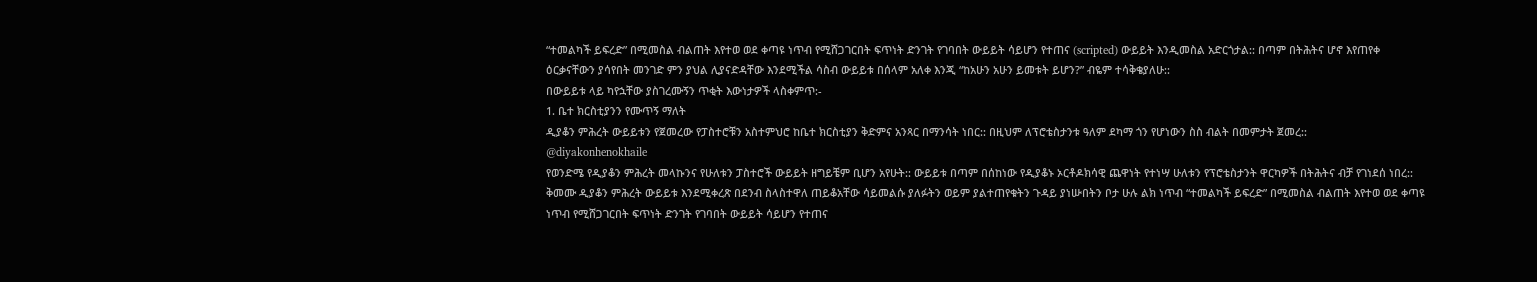“ተመልካች ይፍረድ” በሚመስል ብልጠት እየተወ ወደ ቀጣዩ ነጥብ የሚሸጋገርበት ፍጥነት ድንገት የገባበት ውይይት ሳይሆን የተጠና (scripted) ውይይት እንዲመስል አድርጎታል:: በጣም በትሕትና ሆኖ እየጠየቀ ዕርቃናቸውን ያሳየበት መንገድ ምን ያህል ሊያናድዳቸው እንደሚችል ሳስብ ውይይቱ በሰላም አለቀ እንጂ “ከአሁን አሁን ይመቱት ይሆን?” ብዬም ተሳቅቄያለሁ::
በውይይቱ ላይ ካየኋቸው ያስገረሙኝን ጥቂት እውነታዎች ላስቀምጥ:-
1. ቤተ ክርስቲያንን የሙጥኝ ማለት
ዲያቆን ምሕረት ውይይቱን የጀመረው የፓስተሮቹን አስተምህሮ ከቤተ ክርስቲያን ቅድምና አንጻር በማንሳት ነበር:: በዚህም ለፕሮቴስታንቱ ዓለም ደካማ ጎን የሆነውን ስስ ብልት በመምታት ጀመረ::
@diyakonhenokhaile
የወንድሜ የዲያቆን ምሕረት መላኩንና የሁለቱን ፓስተሮች ውይይት ዘግይቼም ቢሆን አየሁት:: ውይይቱ በጣም በሰከነው የዲያቆኑ ኦርቶዶክሳዊ ጨዋነት የተነሣ ሁለቱን የፕሮቴስታንት ዋርካዎች በትሕትና ብቻ የገነደሰ ነበረ:: ቅመሙ ዲያቆን ምሕረት ውይይቱ እንደሚቀረጽ በደንብ ስላስተዋለ ጠይቆአቸው ሳይመልሱ ያለፉትን ወይም ያልተጠየቁትን ጉዳይ ያነሡበትን ቦታ ሁሉ ልክ ነጥብ “ተመልካች ይፍረድ” በሚመስል ብልጠት እየተወ ወደ ቀጣዩ ነጥብ የሚሸጋገርበት ፍጥነት ድንገት የገባበት ውይይት ሳይሆን የተጠና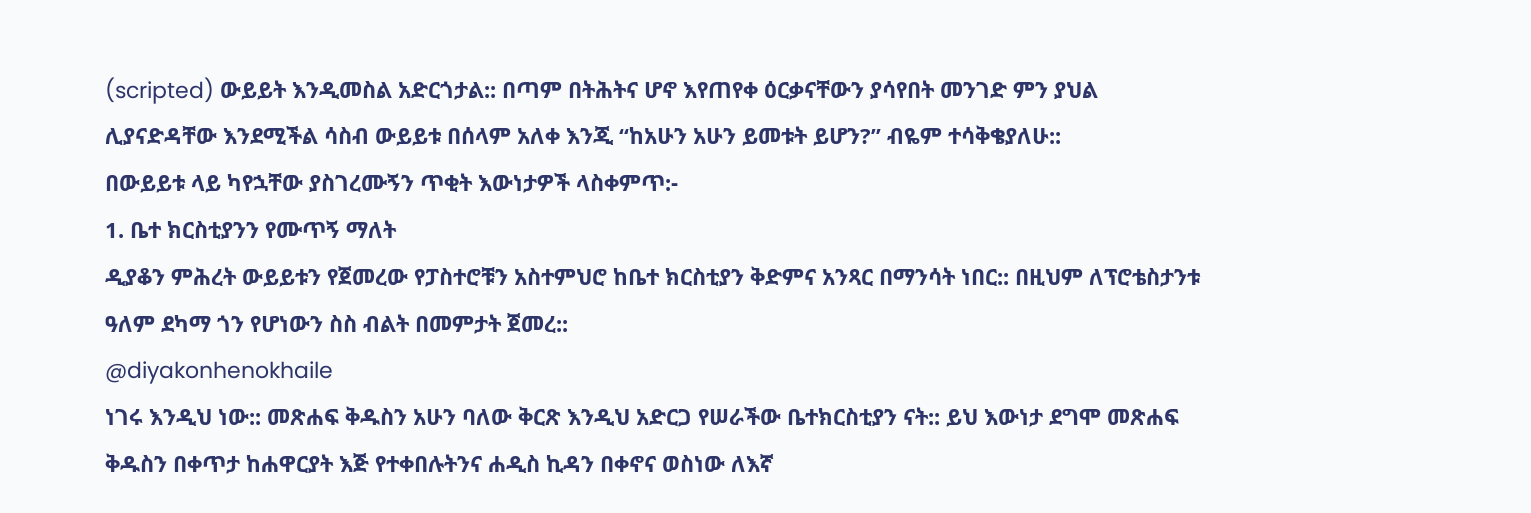(scripted) ውይይት እንዲመስል አድርጎታል:: በጣም በትሕትና ሆኖ እየጠየቀ ዕርቃናቸውን ያሳየበት መንገድ ምን ያህል ሊያናድዳቸው እንደሚችል ሳስብ ውይይቱ በሰላም አለቀ እንጂ “ከአሁን አሁን ይመቱት ይሆን?” ብዬም ተሳቅቄያለሁ::
በውይይቱ ላይ ካየኋቸው ያስገረሙኝን ጥቂት እውነታዎች ላስቀምጥ:-
1. ቤተ ክርስቲያንን የሙጥኝ ማለት
ዲያቆን ምሕረት ውይይቱን የጀመረው የፓስተሮቹን አስተምህሮ ከቤተ ክርስቲያን ቅድምና አንጻር በማንሳት ነበር:: በዚህም ለፕሮቴስታንቱ ዓለም ደካማ ጎን የሆነውን ስስ ብልት በመምታት ጀመረ::
@diyakonhenokhaile
ነገሩ እንዲህ ነው:: መጽሐፍ ቅዱስን አሁን ባለው ቅርጽ እንዲህ አድርጋ የሠራችው ቤተክርስቲያን ናት:: ይህ እውነታ ደግሞ መጽሐፍ ቅዱስን በቀጥታ ከሐዋርያት እጅ የተቀበሉትንና ሐዲስ ኪዳን በቀኖና ወስነው ለእኛ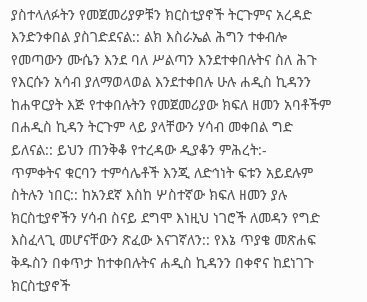ያስተላለፉትን የመጀመሪያዎቹን ክርስቲያኖች ትርጉምና አረዳድ እንድንቀበል ያስገድደናል:: ልክ እስራኤል ሕግን ተቀብሎ የመጣውን ሙሴን እንደ ባለ ሥልጣን እንደተቀበሉትና ስለ ሕጉ የእርሱን አሳብ ያለማወላወል እንደተቀበሉ ሁሉ ሐዲስ ኪዳንን ከሐዋርያት እጅ የተቀበሉትን የመጀመሪያው ክፍለ ዘመን አባቶችም በሐዲስ ኪዳን ትርጉም ላይ ያላቸውን ሃሳብ መቀበል ግድ ይለናል:: ይህን ጠንቅቆ የተረዳው ዲያቆን ምሕረት:-
ጥምቀትና ቁርባን ተምሳሌቶች እንጂ ለድኅነት ፍቱን አይደሉም ስትሉን ነበር:: ከአንደኛ እስከ ሦስተኛው ክፍለ ዘመን ያሉ ክርስቲያኖችን ሃሳብ ስናይ ደግሞ እነዚህ ነገሮች ለመዳን የግድ እስፈላጊ መሆናቸውን ጽፈው እናገኛለን:: የእኔ ጥያቄ መጽሐፍ ቅዱስን በቀጥታ ከተቀበሉትና ሐዲስ ኪዳንን በቀኖና ከደነገጉ ክርስቲያኖች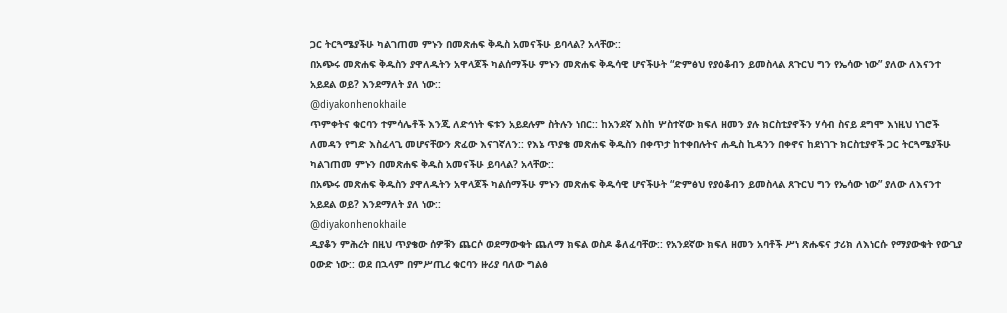ጋር ትርጓሜያችሁ ካልገጠመ ምኑን በመጽሐፍ ቅዱስ አመናችሁ ይባላል? አላቸው::
በአጭሩ መጽሐፍ ቅዱስን ያዋለዱትን አዋላጆች ካልሰማችሁ ምኑን መጽሐፍ ቅዱሳዊ ሆናችሁት “ድምፅህ የያዕቆብን ይመስላል ጸጉርህ ግን የኤሳው ነው” ያለው ለእናንተ አይደል ወይ? እንደማለት ያለ ነው::
@diyakonhenokhaile
ጥምቀትና ቁርባን ተምሳሌቶች እንጂ ለድኅነት ፍቱን አይደሉም ስትሉን ነበር:: ከአንደኛ እስከ ሦስተኛው ክፍለ ዘመን ያሉ ክርስቲያኖችን ሃሳብ ስናይ ደግሞ እነዚህ ነገሮች ለመዳን የግድ እስፈላጊ መሆናቸውን ጽፈው እናገኛለን:: የእኔ ጥያቄ መጽሐፍ ቅዱስን በቀጥታ ከተቀበሉትና ሐዲስ ኪዳንን በቀኖና ከደነገጉ ክርስቲያኖች ጋር ትርጓሜያችሁ ካልገጠመ ምኑን በመጽሐፍ ቅዱስ አመናችሁ ይባላል? አላቸው::
በአጭሩ መጽሐፍ ቅዱስን ያዋለዱትን አዋላጆች ካልሰማችሁ ምኑን መጽሐፍ ቅዱሳዊ ሆናችሁት “ድምፅህ የያዕቆብን ይመስላል ጸጉርህ ግን የኤሳው ነው” ያለው ለእናንተ አይደል ወይ? እንደማለት ያለ ነው::
@diyakonhenokhaile
ዲያቆን ምሕረት በዚህ ጥያቄው ሰዎቹን ጨርሶ ወደማውቁት ጨለማ ክፍል ወስዶ ቆለፈባቸው:: የአንደኛው ክፍለ ዘመን አባቶች ሥነ ጽሑፍና ታሪክ ለእነርሱ የማያውቁት የውጊያ ዐውድ ነው:: ወደ በኋላም በምሥጢረ ቁርባን ዙሪያ ባለው ግልፅ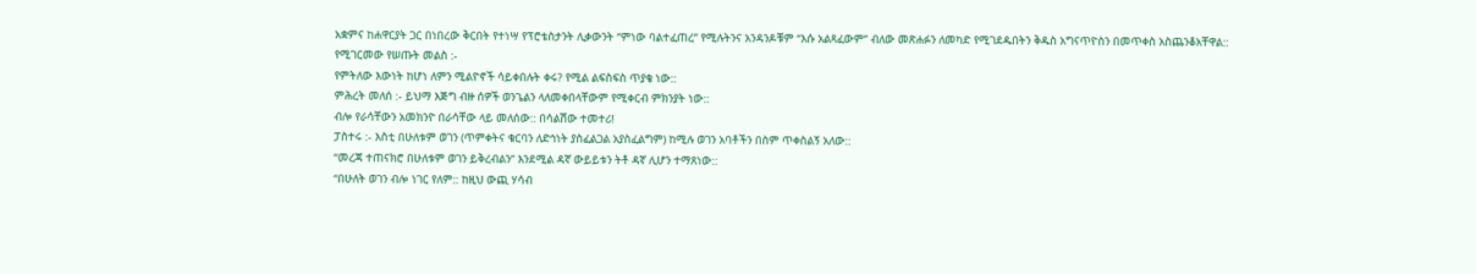አቋምና ከሐዋርያት ጋር በነበረው ቅርበት የተነሣ የፕሮቴስታንት ሊቃውንት “ምነው ባልተፈጠረ” የሚሉትንና አንዳንዶቹም “እሱ አልጻፈውም” ብለው መጽሐፉን ለመካድ የሚገደዱበትን ቅዱስ አግናጥዮስን በመጥቀስ አስጨንቆአቸዋል::
የሚገርመው የሠጡት መልስ :-
የምትለው እውነት ከሆነ ለምን ሚልዮኖች ሳይቀበሉት ቀሩ? የሚል ልፍስፍስ ጥያቄ ነው::
ምሕረት መለሰ :- ይህማ እጅግ ብዙ ሰዎች ወንጌልን ላለመቀበላቸውም የሚቀርብ ምክንያት ነው::
ብሎ የራሳቸውን አመክንዮ በራሳቸው ላይ መለሰው:: በሳልሽው ተመተሪ!
ፓስተሩ :- እስቲ በሁለቱም ወገን (ጥምቀትና ቁርባን ለድኅነት ያስፈልጋል አያስፈልግም) ከሚሉ ወገን አባቶችን በስም ጥቀስልኝ አለው::
“መረጃ ተጠናክሮ በሁለቱም ወገን ይቅረብልን” እንደሚል ዳኛ ውይይቱን ትቶ ዳኛ ሊሆን ተማጸነው::
“በሁለት ወገን ብሎ ነገር የለም:: ከዚህ ውጪ ሃሳብ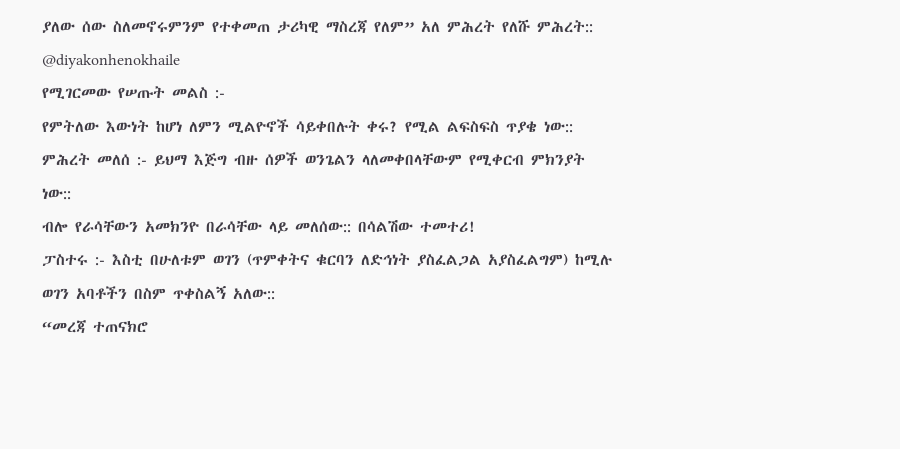ያለው ሰው ስለመኖሩምንም የተቀመጠ ታሪካዊ ማስረጃ የለም” አለ ምሕረት የለሹ ምሕረት::
@diyakonhenokhaile
የሚገርመው የሠጡት መልስ :-
የምትለው እውነት ከሆነ ለምን ሚልዮኖች ሳይቀበሉት ቀሩ? የሚል ልፍስፍስ ጥያቄ ነው::
ምሕረት መለሰ :- ይህማ እጅግ ብዙ ሰዎች ወንጌልን ላለመቀበላቸውም የሚቀርብ ምክንያት ነው::
ብሎ የራሳቸውን አመክንዮ በራሳቸው ላይ መለሰው:: በሳልሽው ተመተሪ!
ፓስተሩ :- እስቲ በሁለቱም ወገን (ጥምቀትና ቁርባን ለድኅነት ያስፈልጋል አያስፈልግም) ከሚሉ ወገን አባቶችን በስም ጥቀስልኝ አለው::
“መረጃ ተጠናክሮ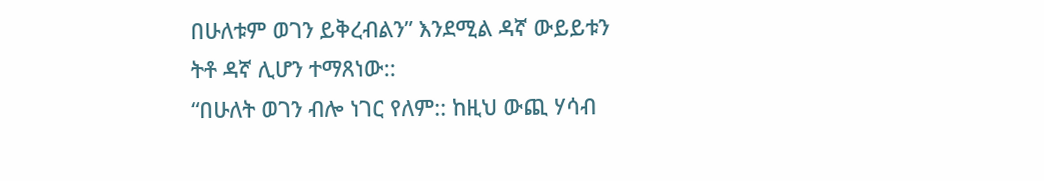በሁለቱም ወገን ይቅረብልን” እንደሚል ዳኛ ውይይቱን ትቶ ዳኛ ሊሆን ተማጸነው::
“በሁለት ወገን ብሎ ነገር የለም:: ከዚህ ውጪ ሃሳብ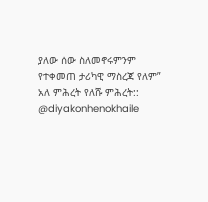ያለው ሰው ስለመኖሩምንም የተቀመጠ ታሪካዊ ማስረጃ የለም” አለ ምሕረት የለሹ ምሕረት::
@diyakonhenokhaile